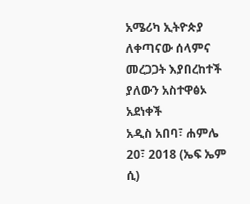አሜሪካ ኢትዮጵያ ለቀጣናው ሰላምና መረጋጋት እያበረከተች ያለውን አስተዋፅኦ አደነቀች
አዲስ አበባ፣ ሐምሌ 20፣ 2018 (ኤፍ ኤም ሲ)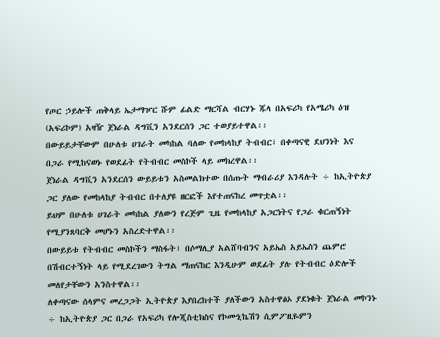የጦር ኃይሎች ጠቅላይ ኤታማዦር ሹም ፊልድ ማርሻል ብርሃኑ ጁላ በአፍሪካ የአሜሪካ ዕዝ (አፍሪኮም) አዛዥ ጀነራል ዳግቪን አንደርሰን ጋር ተወያይተዋል፡፡
በውይይታቸውም በሁለቱ ሀገራት መካከል ባለው የመከላከያ ትብብር፣ በቀጣናዊ ደህንነት እና በጋራ የሚከናወኑ የወደፊት የትብብር መስኮች ላይ መክረዋል፡፡
ጀነራል ዳግቪን አንደርሰን ውይይቱን አስመልክተው በሰጡት ማብራሪያ እንዳሉት ÷ ከኢትዮጵያ ጋር ያለው የመከላከያ ትብብር በተለያዩ ዘርፎች እየተጠናከረ መጥቷል፡፡
ይህም በሁለቱ ሀገራት መካከል ያለውን የረጅም ጊዜ የመከላከያ አጋርነትና የጋራ ቁርጠኝነት የሚያንጸባርቅ መሆኑን አስረድተዋል፡፡
በውይይቱ የትብብር መስኮችን ማስፋት፣ በሶማሊያ አልሸባብንና አይኤስ አይኤስን ጨምሮ በሽብርተኝነት ላይ የሚደረገውን ትግል ማጠናከር እንዲሁም ወደፊት ያሉ የትብብር ዕድሎች መለየታቸውን አንስተዋል፡፡
ለቀጣናው ሰላምና መረጋጋት ኢትዮጵያ እያበረከተች ያለችውን አስተዋፅኦ ያደነቁት ጀነራል መኮንኑ ÷ ከኢትዮጵያ ጋር በጋራ የአፍሪካ የሎጂስቲክስና የኮሙኒኬሽን ሲምፖዚዬምን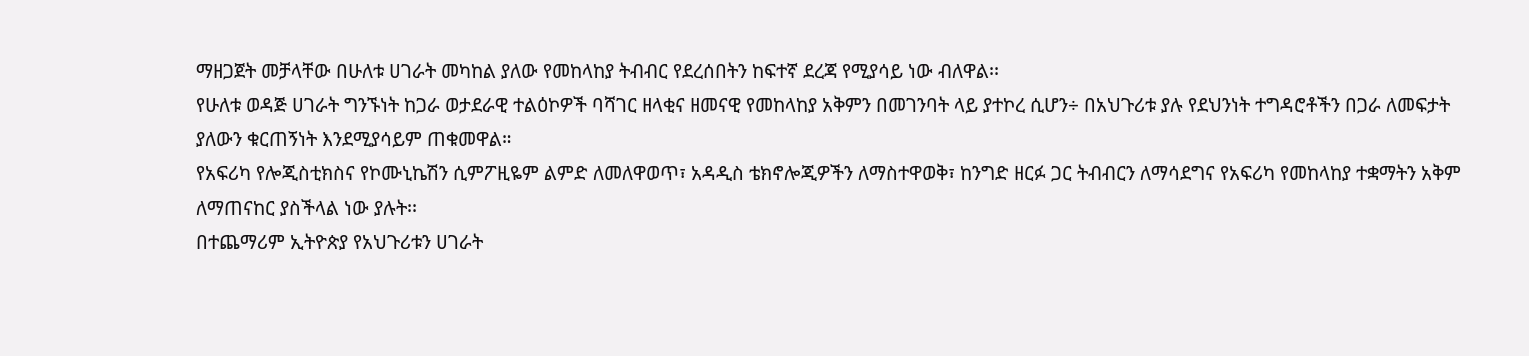ማዘጋጀት መቻላቸው በሁለቱ ሀገራት መካከል ያለው የመከላከያ ትብብር የደረሰበትን ከፍተኛ ደረጃ የሚያሳይ ነው ብለዋል፡፡
የሁለቱ ወዳጅ ሀገራት ግንኙነት ከጋራ ወታደራዊ ተልዕኮዎች ባሻገር ዘላቂና ዘመናዊ የመከላከያ አቅምን በመገንባት ላይ ያተኮረ ሲሆን÷ በአህጉሪቱ ያሉ የደህንነት ተግዳሮቶችን በጋራ ለመፍታት ያለውን ቁርጠኝነት እንደሚያሳይም ጠቁመዋል።
የአፍሪካ የሎጂስቲክስና የኮሙኒኬሽን ሲምፖዚዬም ልምድ ለመለዋወጥ፣ አዳዲስ ቴክኖሎጂዎችን ለማስተዋወቅ፣ ከንግድ ዘርፉ ጋር ትብብርን ለማሳደግና የአፍሪካ የመከላከያ ተቋማትን አቅም ለማጠናከር ያስችላል ነው ያሉት፡፡
በተጨማሪም ኢትዮጵያ የአህጉሪቱን ሀገራት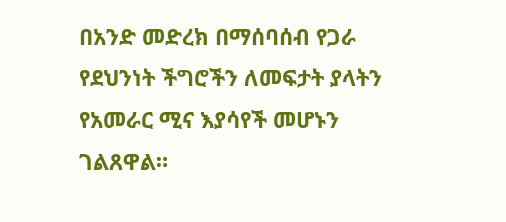በአንድ መድረክ በማሰባሰብ የጋራ የደህንነት ችግሮችን ለመፍታት ያላትን የአመራር ሚና እያሳየች መሆኑን ገልጸዋል።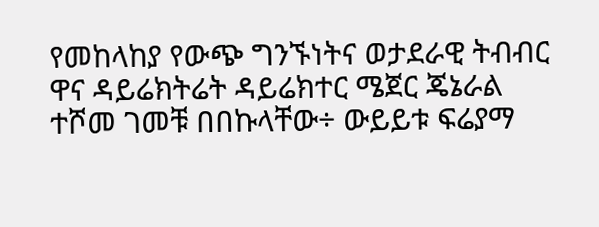የመከላከያ የውጭ ግንኙነትና ወታደራዊ ትብብር ዋና ዳይሬክትሬት ዳይሬክተር ሜጀር ጄኔራል ተሾመ ገመቹ በበኩላቸው÷ ውይይቱ ፍሬያማ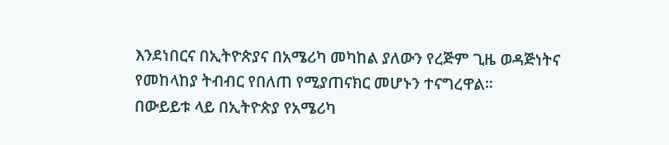እንደነበርና በኢትዮጵያና በአሜሪካ መካከል ያለውን የረጅም ጊዜ ወዳጅነትና የመከላከያ ትብብር የበለጠ የሚያጠናክር መሆኑን ተናግረዋል።
በውይይቱ ላይ በኢትዮጵያ የአሜሪካ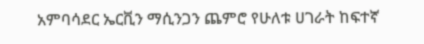አምባሳደር ኤርቪን ማሲንጋን ጨምሮ የሁለቱ ሀገራት ከፍተኛ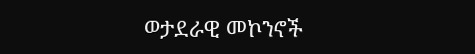ወታደራዊ መኮንኖች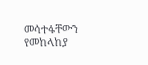መሳተፋቸውን የመከላከያ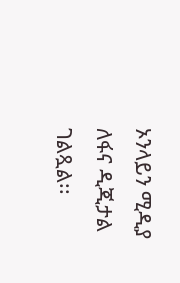ኦንላይን ሚዲያ ለፋና ዲጂታል ገልጿል፡፡